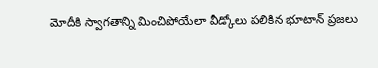మోదీకి స్వాగతాన్ని మించిపోయేలా వీడ్కోలు పలికిన భూటాన్ ప్రజలు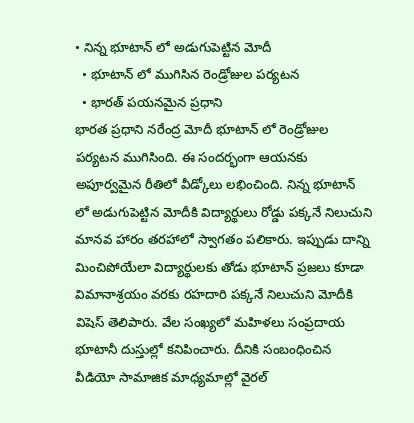• నిన్న భూటాన్ లో అడుగుపెట్టిన మోదీ
  • భూటాన్ లో ముగిసిన రెండ్రోజుల పర్యటన
  • భారత్ పయనమైన ప్రధాని
భారత ప్రధాని నరేంద్ర మోదీ భూటాన్ లో రెండ్రోజుల పర్యటన ముగిసింది. ఈ సందర్భంగా ఆయనకు అపూర్వమైన రీతిలో వీడ్కోలు లభించింది. నిన్న భూటాన్ లో అడుగుపెట్టిన మోదీకి విద్యార్థులు రోడ్డు పక్కనే నిలుచుని మానవ హారం తరహాలో స్వాగతం పలికారు. ఇప్పుడు దాన్ని మించిపోయేలా విద్యార్థులకు తోడు భూటాన్ ప్రజలు కూడా విమానాశ్రయం వరకు రహదారి పక్కనే నిలుచుని మోదీకి విషెస్ తెలిపారు. వేల సంఖ్యలో మహిళలు సంప్రదాయ భూటానీ దుస్తుల్లో కనిపించారు. దీనికి సంబంధించిన వీడియో సామాజిక మాధ్యమాల్లో వైరల్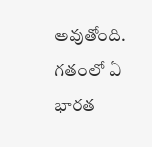అవుతోంది. గతంలో ఏ భారత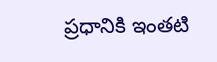ప్రధానికి ఇంతటి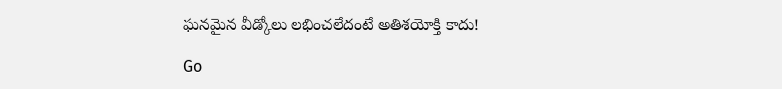ఘనమైన వీడ్కోలు లభించలేదంటే అతిశయోక్తి కాదు!

Go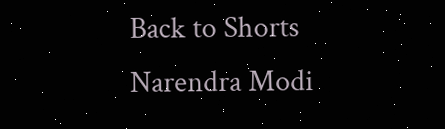Back to Shorts
Narendra Modi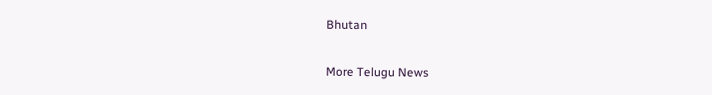Bhutan

More Telugu News